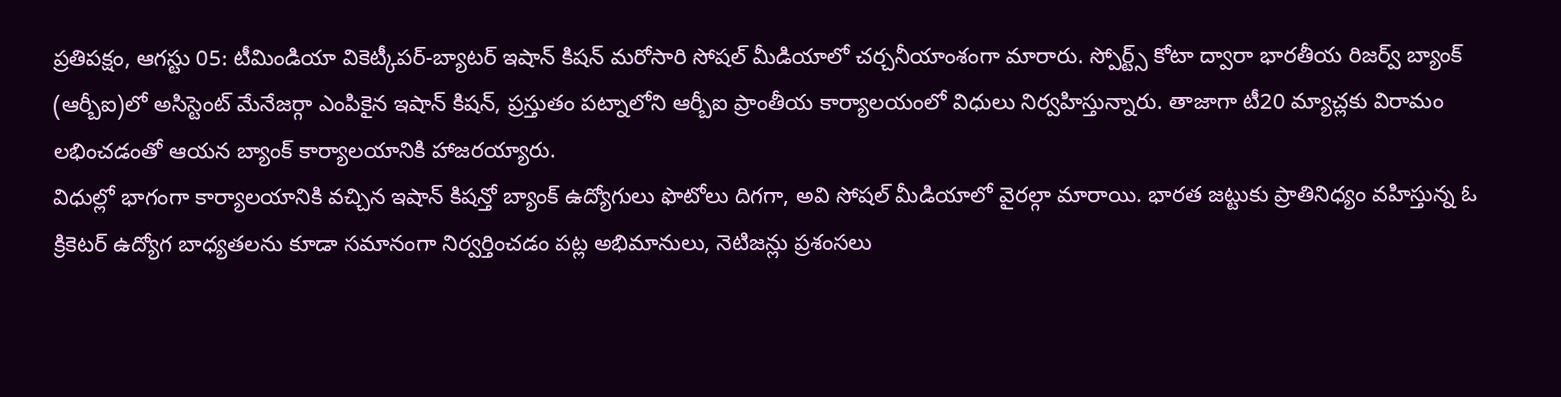ప్రతిపక్షం, ఆగస్టు 05: టీమిండియా వికెట్కీపర్-బ్యాటర్ ఇషాన్ కిషన్ మరోసారి సోషల్ మీడియాలో చర్చనీయాంశంగా మారారు. స్పోర్ట్స్ కోటా ద్వారా భారతీయ రిజర్వ్ బ్యాంక్ (ఆర్బీఐ)లో అసిస్టెంట్ మేనేజర్గా ఎంపికైన ఇషాన్ కిషన్, ప్రస్తుతం పట్నాలోని ఆర్బీఐ ప్రాంతీయ కార్యాలయంలో విధులు నిర్వహిస్తున్నారు. తాజాగా టీ20 మ్యాచ్లకు విరామం లభించడంతో ఆయన బ్యాంక్ కార్యాలయానికి హాజరయ్యారు.
విధుల్లో భాగంగా కార్యాలయానికి వచ్చిన ఇషాన్ కిషన్తో బ్యాంక్ ఉద్యోగులు ఫొటోలు దిగగా, అవి సోషల్ మీడియాలో వైరల్గా మారాయి. భారత జట్టుకు ప్రాతినిధ్యం వహిస్తున్న ఓ క్రికెటర్ ఉద్యోగ బాధ్యతలను కూడా సమానంగా నిర్వర్తించడం పట్ల అభిమానులు, నెటిజన్లు ప్రశంసలు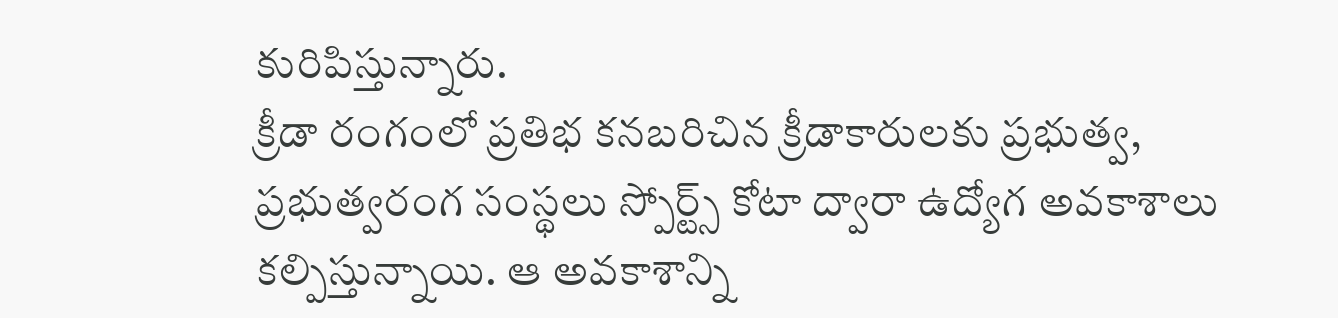కురిపిస్తున్నారు.
క్రీడా రంగంలో ప్రతిభ కనబరిచిన క్రీడాకారులకు ప్రభుత్వ, ప్రభుత్వరంగ సంస్థలు స్పోర్ట్స్ కోటా ద్వారా ఉద్యోగ అవకాశాలు కల్పిస్తున్నాయి. ఆ అవకాశాన్ని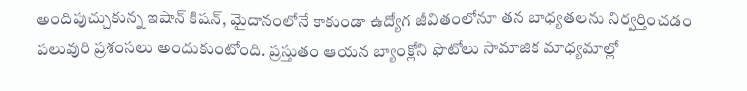అందిపుచ్చుకున్న ఇషాన్ కిషన్, మైదానంలోనే కాకుండా ఉద్యోగ జీవితంలోనూ తన బాధ్యతలను నిర్వర్తించడం పలువురి ప్రశంసలు అందుకుంటోంది. ప్రస్తుతం ఆయన బ్యాంక్లోని ఫొటోలు సామాజిక మాధ్యమాల్లో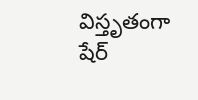విస్తృతంగా షేర్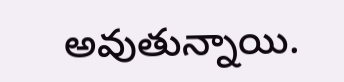అవుతున్నాయి.